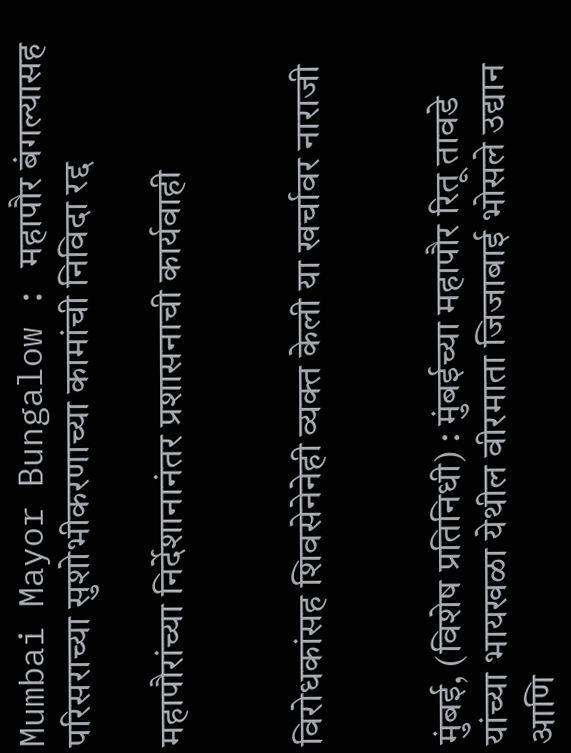Mumbai Mayor Bungalow : महापौर बंगल्यासह परिसराच्या सुशोभीकरणाच्या कामांची निविदा रद्द

महापौरांच्या निर्देशानानंतर प्रशासनाची कार्यवाही


विरोधकांसह शिवसेनेनेही व्यक्त केली या खर्चावर नाराजी


मुंबई, (विशेष प्रतिनिधी) : मुंबईच्या महापौर रितू तावडे यांच्या भायखळा येथील वीरमाता जिजाबाई भोसले उद्यान आणि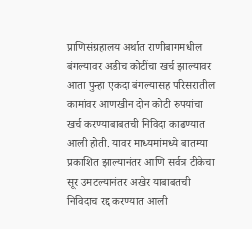प्राणिसंग्रहालय अर्थात राणीबागमधील बंगल्यावर अडीच कोटींचा खर्च झाल्यावर आता पुन्हा एकदा बंगल्यासह परिसरातील कामांवर आणखीन दोन कोटी रुपयांचा खर्च करण्याबाबतची निविदा काढण्यात आली होती. यावर माध्यमांमध्ये बातम्या प्रकाशित झाल्यानंतर आणि सर्वत्र टीकेचा सूर उमटल्यानंतर अखेर याबाबतची निविदाच रद्द करण्यात आली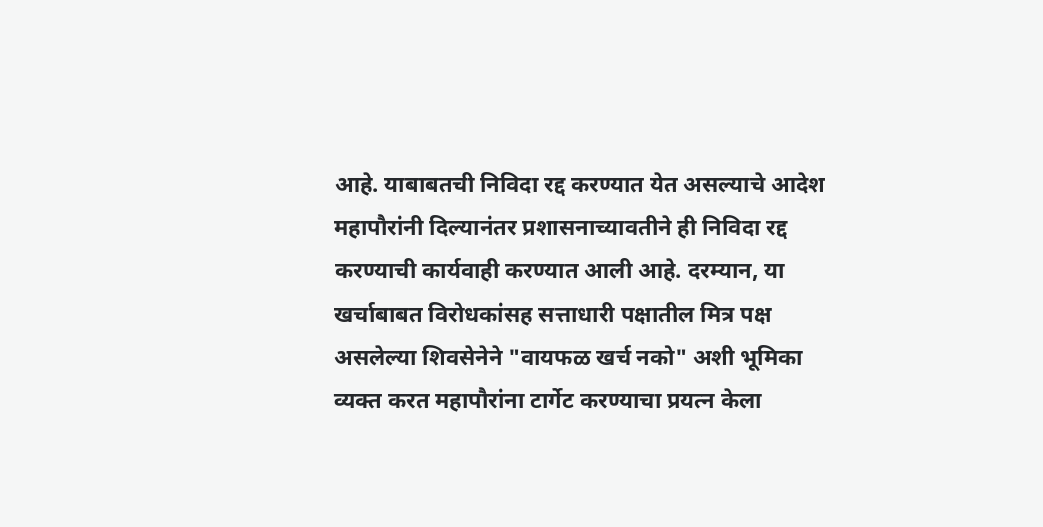आहे. याबाबतची निविदा रद्द करण्यात येत असल्याचे आदेश महापौरांनी दिल्यानंतर प्रशासनाच्यावतीने ही निविदा रद्द करण्याची कार्यवाही करण्यात आली आहे. दरम्यान, या खर्चाबाबत विरोधकांसह सत्ताधारी पक्षातील मित्र पक्ष असलेल्या शिवसेनेने "वायफळ खर्च नको" अशी भूमिका व्यक्त करत महापौरांना टार्गेट करण्याचा प्रयत्न केला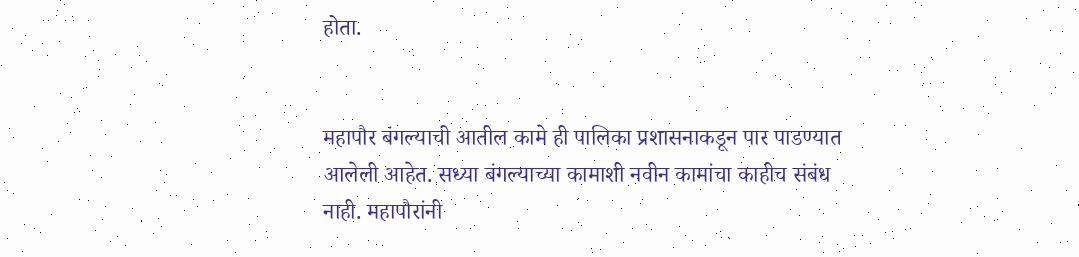होता.


महापौर बंगल्याची आतील कामे ही पालिका प्रशासनाकडून पार पाडण्यात आलेली आहेत. सध्या बंगल्याच्या कामाशी नवीन कामांचा काहीच संबंध नाही. महापौरांनी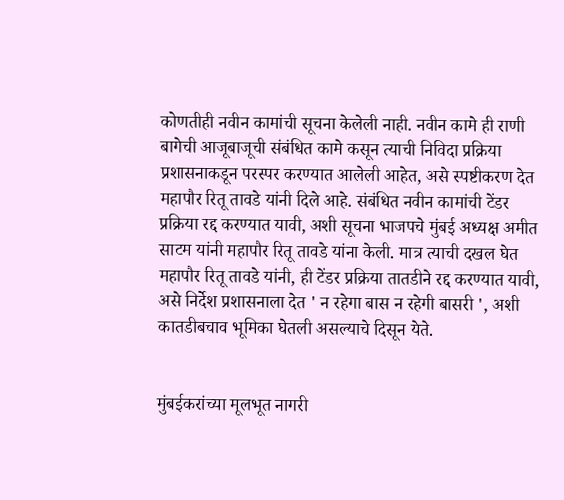कोणतीही नवीन कामांची सूचना केलेली नाही. नवीन कामे ही राणी बागेची आजूबाजूची संबंधित कामे कसून त्याची निविदा प्रक्रिया प्रशासनाकडून परस्पर करण्यात आलेली आहेत, असे स्पष्टीकरण देत महापौर रितू तावडे यांनी दिले आहे. संबंधित नवीन कामांची टेंडर प्रक्रिया रद्द करण्यात यावी, अशी सूचना भाजपचे मुंबई अध्यक्ष अमीत साटम यांनी महापौर रितू तावडे यांना केली. मात्र त्याची दखल घेत महापौर रितू तावडे यांनी, ही टेंडर प्रक्रिया तातडीने रद्द करण्यात यावी, असे निर्देश प्रशासनाला देत ' न रहेगा बास न रहेगी बासरी ', अशी कातडीबचाव भूमिका घेतली असल्याचे दिसून येते.


मुंबईकरांच्या मूलभूत नागरी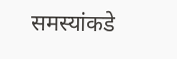समस्यांकडे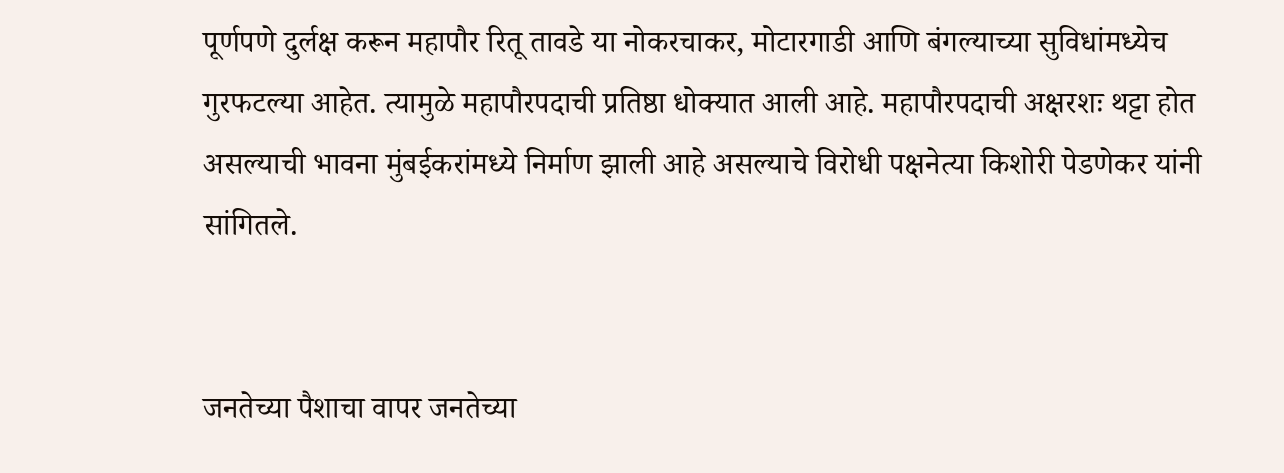पूर्णपणे दुर्लक्ष करून महापौर रितू तावडे या नोकरचाकर, मोटारगाडी आणि बंगल्याच्या सुविधांमध्येच गुरफटल्या आहेत. त्यामुळे महापौरपदाची प्रतिष्ठा धोक्यात आली आहे. महापौरपदाची अक्षरशः थट्टा होत असल्याची भावना मुंबईकरांमध्ये निर्माण झाली आहे असल्याचे विरोधी पक्षनेत्या किशोरी पेडणेकर यांनी सांगितले.


जनतेच्या पैशाचा वापर जनतेच्या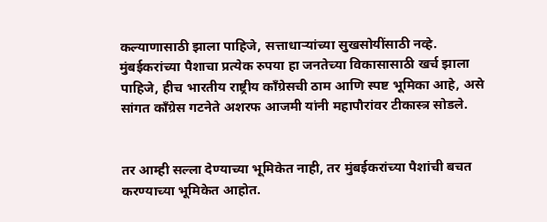कल्याणासाठी झाला पाहिजे, सत्ताधाऱ्यांच्या सुखसोयींसाठी नव्हे. मुंबईकरांच्या पैशाचा प्रत्येक रुपया हा जनतेच्या विकासासाठी खर्च झाला पाहिजे, हीच भारतीय राष्ट्रीय काँग्रेसची ठाम आणि स्पष्ट भूमिका आहे, असे सांगत काँग्रेस गटनेते अशरफ आजमी यांनी महापौरांवर टीकास्त्र सोडले.


तर आम्ही सल्ला देण्याच्या भूमिकेत नाही, तर मुंबईकरांच्या पैशांची बचत करण्याच्या भूमिकेत आहोत.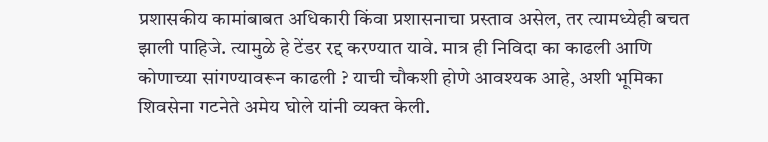प्रशासकीय कामांबाबत अधिकारी किंवा प्रशासनाचा प्रस्ताव असेल, तर त्यामध्येही बचत झाली पाहिजे. त्यामुळे हे टेंडर रद्द करण्यात यावे. मात्र ही निविदा का काढली आणि कोणाच्या सांगण्यावरून काढली ? याची चौकशी होणे आवश्यक आहे, अशी भूमिका शिवसेना गटनेते अमेय घोले यांनी व्यक्त केली.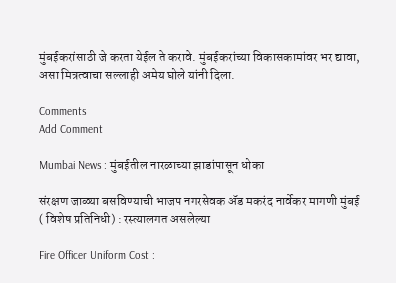मुंबईकरांसाठी जे करता येईल ते करावे. मुंबईकरांच्या विकासकामांवर भर द्यावा, असा मित्रत्वाचा सल्लाही अमेय घोले यांनी दिला.

Comments
Add Comment

Mumbai News : मुंबईतील नारळाच्या झाडांपासून धोका

संरक्षण जाळ्या बसविण्याची भाजप नगरसेवक अ‍ॅड मकरंद नार्वेकर मागणी मुंबई ( विशेष प्रतिनिधी) : रस्त्यालगत असलेल्या

Fire Officer Uniform Cost :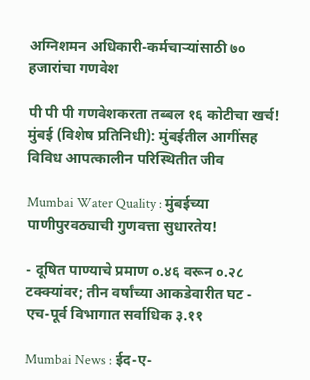अग्निशमन अधिकारी-कर्मचाऱ्यांसाठी ७० हजारांचा गणवेश

पी पी पी गणवेशकरता तब्बल १६ कोटीचा खर्च! मुंबई (विशेष प्रतिनिधी): मुंबईतील आगींसह विविध आपत्कालीन परिस्थितीत जीव

Mumbai Water Quality : मुंबईच्या पाणीपुरवठ्याची गुणवत्ता सुधारतेय!

- दूषित पाण्याचे प्रमाण ०.४६ वरून ०.२८ टक्क्यांवर; तीन वर्षांच्या आकडेवारीत घट - एच-पूर्व विभागात सर्वाधिक ३.११

Mumbai News : ईद-ए-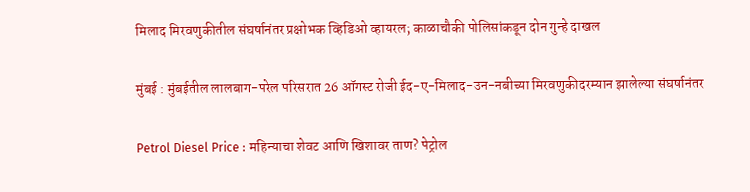मिलाद मिरवणुकीतील संघर्षानंतर प्रक्षोभक व्हिडिओ व्हायरल; काळाचौकी पोलिसांकडून दोन गुन्हे दाखल

मुंबई : मुंबईतील लालबाग-परेल परिसरात 26 ऑगस्ट रोजी ईद-ए-मिलाद-उन-नबीच्या मिरवणुकीदरम्यान झालेल्या संघर्षानंतर

Petrol Diesel Price : महिन्याचा शेवट आणि खिशावर ताण? पेट्रोल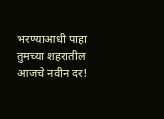भरण्याआधी पाहा तुमच्या शहरातील आजचे नवीन दर!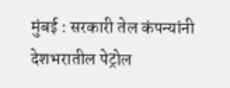मुंबई : सरकारी तेल कंपन्यांनी देशभरातील पेट्रोल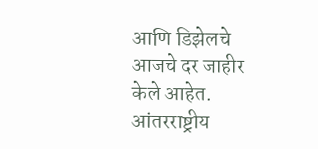आणि डिझेलचे आजचे दर जाहीर केले आहेत. आंतरराष्ट्रीय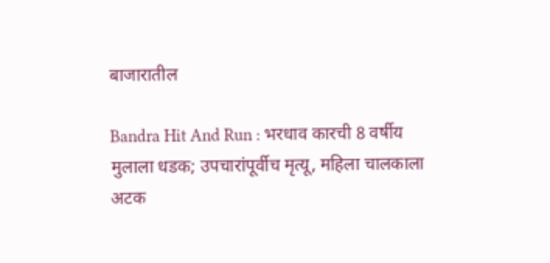बाजारातील

Bandra Hit And Run : भरधाव कारची 8 वर्षीय मुलाला धडक; उपचारांपूर्वीच मृत्यू, महिला चालकाला अटक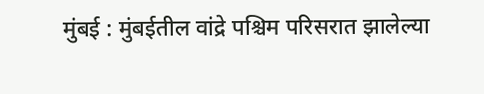मुंबई : मुंबईतील वांद्रे पश्चिम परिसरात झालेल्या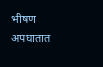भीषण अपघातात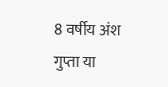8 वर्षीय अंश गुप्ता या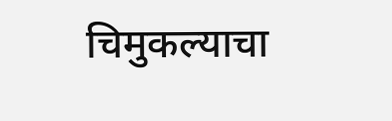चिमुकल्याचा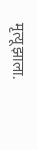मृत्यू झाला.